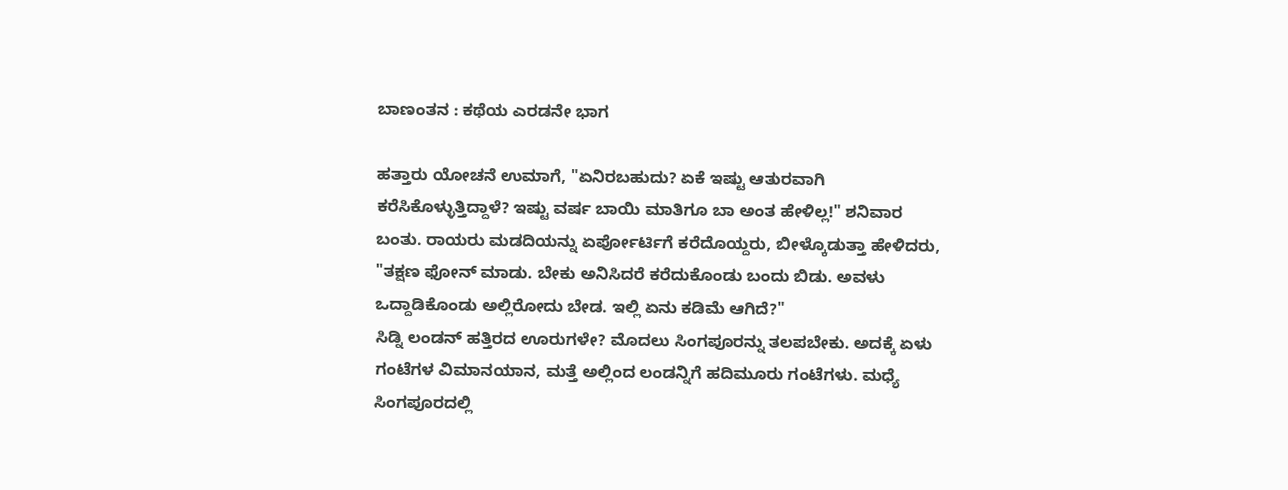ಬಾಣಂತನ : ಕಥೆಯ ಎರಡನೇ ಭಾಗ

ಹತ್ತಾರು ಯೋಚನೆ ಉಮಾಗೆ, "ಏನಿರಬಹುದು? ಏಕೆ ಇಷ್ಟು ಆತುರವಾಗಿ ಕರೆಸಿಕೊಳ್ಳುತ್ತಿದ್ದಾಳೆ? ಇಷ್ಟು ವರ್ಷ ಬಾಯಿ ಮಾತಿಗೂ ಬಾ ಅಂತ ಹೇಳಿಲ್ಲ!" ಶನಿವಾರ ಬಂತು. ರಾಯರು ಮಡದಿಯನ್ನು ಏರ್ಪೋರ್ಟಿಗೆ ಕರೆದೊಯ್ದರು, ಬೀಳ್ಕೊಡುತ್ತಾ ಹೇಳಿದರು, "ತಕ್ಷಣ ಫೋನ್ ಮಾಡು. ಬೇಕು ಅನಿಸಿದರೆ ಕರೆದುಕೊಂಡು ಬಂದು ಬಿಡು. ಅವಳು ಒದ್ದಾಡಿಕೊಂಡು ಅಲ್ಲಿರೋದು ಬೇಡ. ಇಲ್ಲಿ ಏನು ಕಡಿಮೆ ಆಗಿದೆ?"
ಸಿಡ್ನಿ ಲಂಡನ್ ಹತ್ತಿರದ ಊರುಗಳೇ? ಮೊದಲು ಸಿಂಗಪೂರನ್ನು ತಲಪಬೇಕು. ಅದಕ್ಕೆ ಏಳು ಗಂಟೆಗಳ ವಿಮಾನಯಾನ, ಮತ್ತೆ ಅಲ್ಲಿಂದ ಲಂಡನ್ನಿಗೆ ಹದಿಮೂರು ಗಂಟೆಗಳು. ಮಧ್ಯೆ ಸಿಂಗಪೂರದಲ್ಲಿ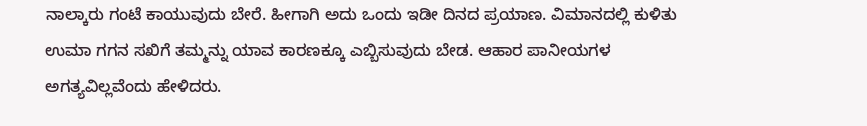ನಾಲ್ಕಾರು ಗಂಟೆ ಕಾಯುವುದು ಬೇರೆ. ಹೀಗಾಗಿ ಅದು ಒಂದು ಇಡೀ ದಿನದ ಪ್ರಯಾಣ. ವಿಮಾನದಲ್ಲಿ ಕುಳಿತು ಉಮಾ ಗಗನ ಸಖಿಗೆ ತಮ್ಮನ್ನು ಯಾವ ಕಾರಣಕ್ಕೂ ಎಬ್ಬಿಸುವುದು ಬೇಡ. ಆಹಾರ ಪಾನೀಯಗಳ ಅಗತ್ಯವಿಲ್ಲವೆಂದು ಹೇಳಿದರು.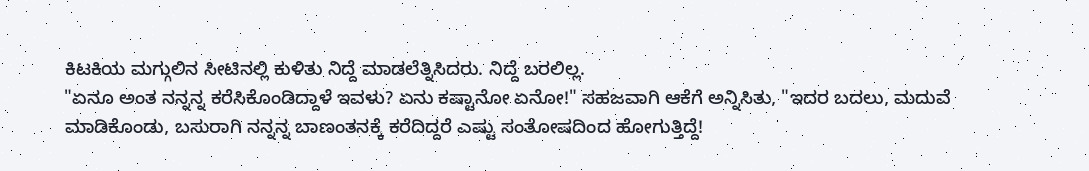ಕಿಟಕಿಯ ಮಗ್ಗುಲಿನ ಸೀಟಿನಲ್ಲಿ ಕುಳಿತು ನಿದ್ದೆ ಮಾಡಲೆತ್ನಿಸಿದರು. ನಿದ್ದೆ ಬರಲಿಲ್ಲ.
"ಏನೂ ಅಂತ ನನ್ನನ್ನ ಕರೆಸಿಕೊಂಡಿದ್ದಾಳೆ ಇವಳು? ಏನು ಕಷ್ಟಾನೋ ಏನೋ!" ಸಹಜವಾಗಿ ಆಕೆಗೆ ಅನ್ನಿಸಿತು, "ಇದರ ಬದಲು, ಮದುವೆ ಮಾಡಿಕೊಂಡು, ಬಸುರಾಗಿ ನನ್ನನ್ನ ಬಾಣಂತನಕ್ಕೆ ಕರೆದಿದ್ದರೆ ಎಷ್ಟು ಸಂತೋಷದಿಂದ ಹೋಗುತ್ತಿದ್ದೆ!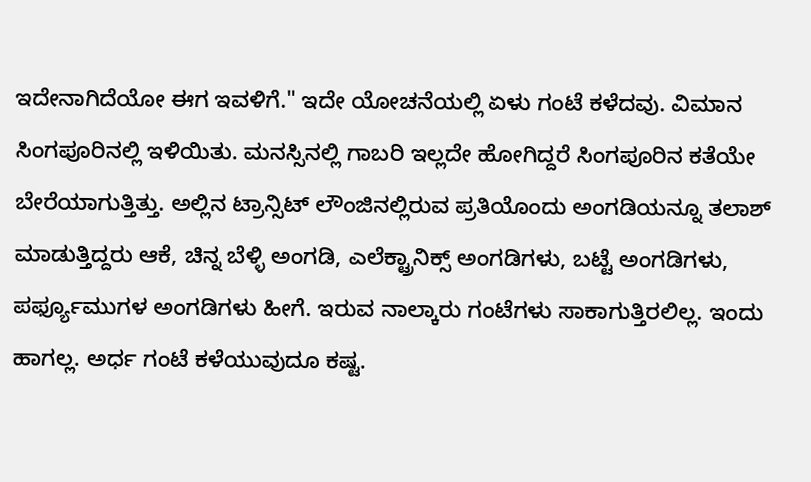ಇದೇನಾಗಿದೆಯೋ ಈಗ ಇವಳಿಗೆ." ಇದೇ ಯೋಚನೆಯಲ್ಲಿ ಏಳು ಗಂಟೆ ಕಳೆದವು. ವಿಮಾನ ಸಿಂಗಪೂರಿನಲ್ಲಿ ಇಳಿಯಿತು. ಮನಸ್ಸಿನಲ್ಲಿ ಗಾಬರಿ ಇಲ್ಲದೇ ಹೋಗಿದ್ದರೆ ಸಿಂಗಪೂರಿನ ಕತೆಯೇ ಬೇರೆಯಾಗುತ್ತಿತ್ತು. ಅಲ್ಲಿನ ಟ್ರಾನ್ಸಿಟ್ ಲೌಂಜಿನಲ್ಲಿರುವ ಪ್ರತಿಯೊಂದು ಅಂಗಡಿಯನ್ನೂ ತಲಾಶ್ ಮಾಡುತ್ತಿದ್ದರು ಆಕೆ, ಚಿನ್ನ ಬೆಳ್ಳಿ ಅಂಗಡಿ, ಎಲೆಕ್ಟ್ರಾನಿಕ್ಸ್ ಅಂಗಡಿಗಳು, ಬಟ್ಟೆ ಅಂಗಡಿಗಳು, ಪರ್ಫ್ಯೂಮುಗಳ ಅಂಗಡಿಗಳು ಹೀಗೆ. ಇರುವ ನಾಲ್ಕಾರು ಗಂಟೆಗಳು ಸಾಕಾಗುತ್ತಿರಲಿಲ್ಲ. ಇಂದು ಹಾಗಲ್ಲ. ಅರ್ಧ ಗಂಟೆ ಕಳೆಯುವುದೂ ಕಷ್ಟ.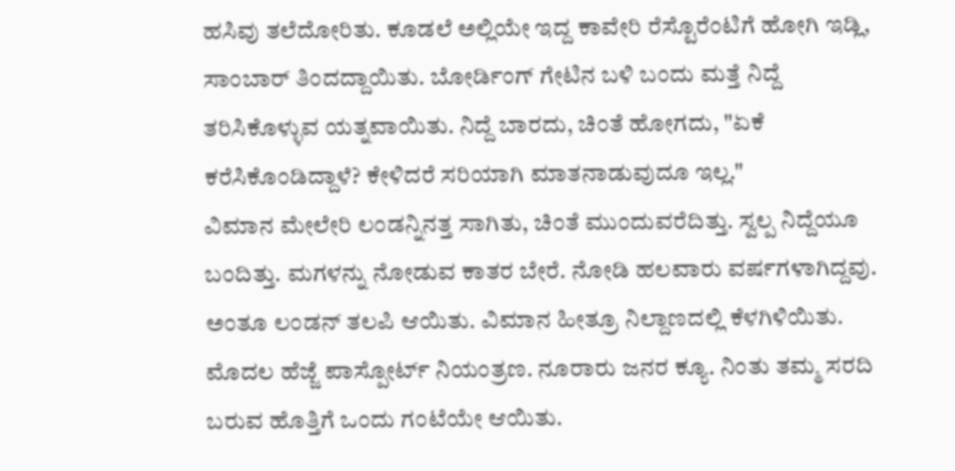ಹಸಿವು ತಲೆದೋರಿತು. ಕೂಡಲೆ ಅಲ್ಲಿಯೇ ಇದ್ದ ಕಾವೇರಿ ರೆಸ್ಟೊರೆಂಟಿಗೆ ಹೋಗಿ ಇಡ್ಲಿ, ಸಾಂಬಾರ್ ತಿಂದದ್ದಾಯಿತು. ಬೋರ್ಡಿಂಗ್ ಗೇಟಿನ ಬಳಿ ಬಂದು ಮತ್ತೆ ನಿದ್ದೆ ತರಿಸಿಕೊಳ್ಳುವ ಯತ್ನವಾಯಿತು. ನಿದ್ದೆ ಬಾರದು, ಚಿಂತೆ ಹೋಗದು, "ಏಕೆ ಕರೆಸಿಕೊಂಡಿದ್ದಾಳೆ? ಕೇಳಿದರೆ ಸರಿಯಾಗಿ ಮಾತನಾಡುವುದೂ ಇಲ್ಲ."
ವಿಮಾನ ಮೇಲೇರಿ ಲಂಡನ್ನಿನತ್ತ ಸಾಗಿತು, ಚಿಂತೆ ಮುಂದುವರೆದಿತ್ತು. ಸ್ವಲ್ಪ ನಿದ್ದೆಯೂ ಬಂದಿತ್ತು. ಮಗಳನ್ನು ನೋಡುವ ಕಾತರ ಬೇರೆ. ನೋಡಿ ಹಲವಾರು ವರ್ಷಗಳಾಗಿದ್ದವು. ಅಂತೂ ಲಂಡನ್ ತಲಪಿ ಆಯಿತು. ವಿಮಾನ ಹೀತ್ರೂ ನಿಲ್ದಾಣದಲ್ಲಿ ಕೆಳಗಿಳಿಯಿತು. ಮೊದಲ ಹೆಜ್ಜೆ ಪಾಸ್ಪೋರ್ಟ್ ನಿಯಂತ್ರಣ. ನೂರಾರು ಜನರ ಕ್ಯೂ. ನಿಂತು ತಮ್ಮ ಸರದಿ ಬರುವ ಹೊತ್ತಿಗೆ ಒಂದು ಗಂಟೆಯೇ ಆಯಿತು.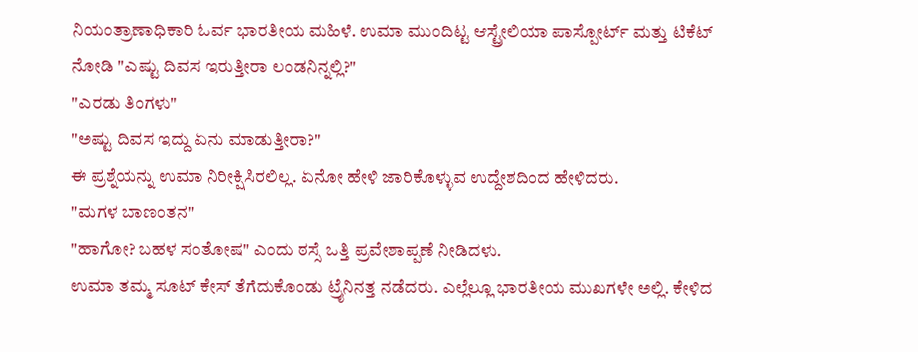ನಿಯಂತ್ರಾಣಾಧಿಕಾರಿ ಓರ್ವ ಭಾರತೀಯ ಮಹಿಳೆ. ಉಮಾ ಮುಂದಿಟ್ಟ ಆಸ್ಟ್ರೇಲಿಯಾ ಪಾಸ್ಪೋರ್ಟ್ ಮತ್ತು ಟಿಕೆಟ್ ನೋಡಿ "ಎಷ್ಟು ದಿವಸ ಇರುತ್ತೀರಾ ಲಂಡನಿನ್ನಲ್ಲಿ?"
"ಎರಡು ತಿಂಗಳು"
"ಅಷ್ಟು ದಿವಸ ಇದ್ದು ಏನು ಮಾಡುತ್ತೀರಾ?"
ಈ ಪ್ರಶ್ನೆಯನ್ನು ಉಮಾ ನಿರೀಕ್ಷಿಸಿರಲಿಲ್ಲ. ಏನೋ ಹೇಳಿ ಜಾರಿಕೊಳ್ಳುವ ಉದ್ದೇಶದಿಂದ ಹೇಳಿದರು.
"ಮಗಳ ಬಾಣಂತನ"
"ಹಾಗೋ? ಬಹಳ ಸಂತೋಷ" ಎಂದು ಠಸ್ಸೆ ಒತ್ತಿ ಪ್ರವೇಶಾಪ್ಪಣೆ ನೀಡಿದಳು.
ಉಮಾ ತಮ್ಮ ಸೂಟ್ ಕೇಸ್ ತೆಗೆದುಕೊಂಡು ಟ್ರೈನಿನತ್ತ ನಡೆದರು. ಎಲ್ಲೆಲ್ಲೂ ಭಾರತೀಯ ಮುಖಗಳೇ ಅಲ್ಲಿ. ಕೇಳಿದ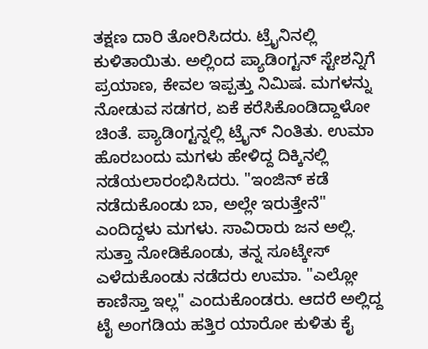ತಕ್ಷಣ ದಾರಿ ತೋರಿಸಿದರು. ಟ್ರೈನಿನಲ್ಲಿ ಕುಳಿತಾಯಿತು. ಅಲ್ಲಿಂದ ಪ್ಯಾಡಿಂಗ್ಟನ್ ಸ್ಟೇಶನ್ನಿಗೆ ಪ್ರಯಾಣ, ಕೇವಲ ಇಪ್ಪತ್ತು ನಿಮಿಷ. ಮಗಳನ್ನು ನೋಡುವ ಸಡಗರ, ಏಕೆ ಕರೆಸಿಕೊಂಡಿದ್ದಾಳೋ ಚಿಂತೆ. ಪ್ಯಾಡಿಂಗ್ಟನ್ನಲ್ಲಿ ಟ್ರೈನ್ ನಿಂತಿತು. ಉಮಾ ಹೊರಬಂದು ಮಗಳು ಹೇಳಿದ್ದ ದಿಕ್ಕಿನಲ್ಲಿ ನಡೆಯಲಾರಂಭಿಸಿದರು. "ಇಂಜಿನ್ ಕಡೆ ನಡೆದುಕೊಂಡು ಬಾ, ಅಲ್ಲೇ ಇರುತ್ತೇನೆ" ಎಂದಿದ್ದಳು ಮಗಳು. ಸಾವಿರಾರು ಜನ ಅಲ್ಲಿ. ಸುತ್ತಾ ನೋಡಿಕೊಂಡು, ತನ್ನ ಸೂಟ್ಕೇಸ್ ಎಳೆದುಕೊಂಡು ನಡೆದರು ಉಮಾ. "ಎಲ್ಲೋ ಕಾಣಿಸ್ತಾ ಇಲ್ಲ" ಎಂದುಕೊಂಡರು. ಆದರೆ ಅಲ್ಲಿದ್ದ ಟೈ ಅಂಗಡಿಯ ಹತ್ತಿರ ಯಾರೋ ಕುಳಿತು ಕೈ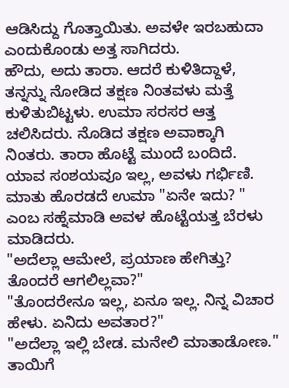ಆಡಿಸಿದ್ದು ಗೊತ್ತಾಯಿತು. ಅವಳೇ ಇರಬಹುದಾ ಎಂದುಕೊಂಡು ಅತ್ತ ಸಾಗಿದರು.
ಹೌದು, ಅದು ತಾರಾ. ಆದರೆ ಕುಳಿತಿದ್ದಾಳೆ, ತನ್ನನ್ನು ನೋಡಿದ ತಕ್ಷಣ ನಿಂತವಳು ಮತ್ತೆ ಕುಳಿತುಬಿಟ್ಟಳು. ಉಮಾ ಸರಸರ ಆತ್ತ ಚಲಿಸಿದರು. ನೊಡಿದ ತಕ್ಷಣ ಅವಾಕ್ಕಾಗಿ ನಿಂತರು. ತಾರಾ ಹೊಟ್ಟೆ ಮುಂದೆ ಬಂದಿದೆ. ಯಾವ ಸಂಶಯವೂ ಇಲ್ಲ, ಅವಳು ಗರ್ಭಿಣಿ. ಮಾತು ಹೊರಡದೆ ಉಮಾ "ಏನೇ ಇದು? " ಎಂಬ ಸಹ್ನೆಮಾಡಿ ಅವಳ ಹೊಟ್ಟೆಯತ್ತ ಬೆರಳು ಮಾಡಿದರು.
"ಅದೆಲ್ಲಾ ಆಮೇಲೆ, ಪ್ರಯಾಣ ಹೇಗಿತ್ತು? ತೊಂದರೆ ಆಗಲಿಲ್ಲವಾ?"
"ತೊಂದರೇನೂ ಇಲ್ಲ, ಏನೂ ಇಲ್ಲ. ನಿನ್ನ ವಿಚಾರ ಹೇಳು. ಏನಿದು ಅವತಾರ?"
"ಅದೆಲ್ಲಾ ಇಲ್ಲಿ ಬೇಡ. ಮನೇಲಿ ಮಾತಾಡೋಣ."
ತಾಯಿಗೆ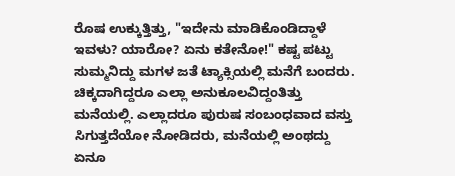ರೊಷ ಉಕ್ಕುತ್ತಿತ್ತು, "ಇದೇನು ಮಾಡಿಕೊಂಡಿದ್ದಾಳೆ ಇವಳು? ಯಾರೋ? ಏನು ಕತೇನೋ!" ಕಷ್ಟ ಪಟ್ಟು ಸುಮ್ಮನಿದ್ದು ಮಗಳ ಜತೆ ಟ್ಯಾಕ್ಸಿಯಲ್ಲಿ ಮನೆಗೆ ಬಂದರು. ಚಿಕ್ಕದಾಗಿದ್ದರೂ ಎಲ್ಲಾ ಅನುಕೂಲವಿದ್ದಂತಿತ್ತು ಮನೆಯಲ್ಲಿ. ಎಲ್ಲಾದರೂ ಪುರುಷ ಸಂಬಂಧವಾದ ವಸ್ತು ಸಿಗುತ್ತದೆಯೋ ನೋಡಿದರು, ಮನೆಯಲ್ಲಿ ಅಂಥದ್ದು ಏನೂ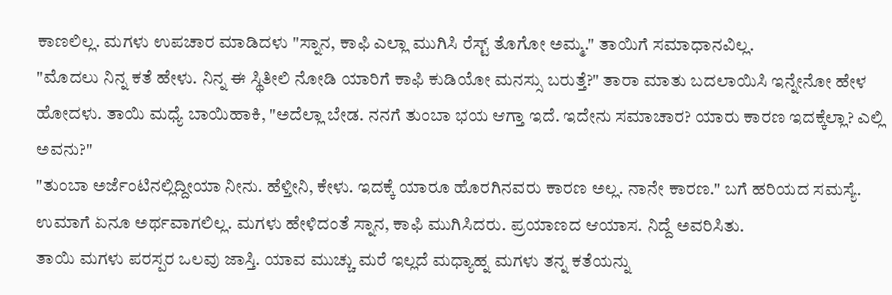ಕಾಣಲಿಲ್ಲ. ಮಗಳು ಉಪಚಾರ ಮಾಡಿದಳು "ಸ್ನಾನ, ಕಾಫಿ ಎಲ್ಲಾ ಮುಗಿಸಿ ರೆಸ್ಟ್ ತೊಗೋ ಅಮ್ಮ." ತಾಯಿಗೆ ಸಮಾಧಾನವಿಲ್ಲ.
"ಮೊದಲು ನಿನ್ನ ಕತೆ ಹೇಳು. ನಿನ್ನ ಈ ಸ್ಥಿತೀಲಿ ನೋಡಿ ಯಾರಿಗೆ ಕಾಫಿ ಕುಡಿಯೋ ಮನಸ್ಸು ಬರುತ್ತೆ?" ತಾರಾ ಮಾತು ಬದಲಾಯಿಸಿ ಇನ್ನೇನೋ ಹೇಳ ಹೋದಳು. ತಾಯಿ ಮಧ್ಯೆ ಬಾಯಿಹಾಕಿ, "ಅದೆಲ್ಲಾ ಬೇಡ. ನನಗೆ ತುಂಬಾ ಭಯ ಆಗ್ತಾ ಇದೆ. ಇದೇನು ಸಮಾಚಾರ? ಯಾರು ಕಾರಣ ಇದಕ್ಕೆಲ್ಲಾ? ಎಲ್ಲಿ ಅವನು?"
"ತುಂಬಾ ಅರ್ಜೆಂಟಿನಲ್ಲಿದ್ದೀಯಾ ನೀನು. ಹೆಳ್ತೀನಿ, ಕೇಳು. ಇದಕ್ಕೆ ಯಾರೂ ಹೊರಗಿನವರು ಕಾರಣ ಅಲ್ಲ. ನಾನೇ ಕಾರಣ." ಬಗೆ ಹರಿಯದ ಸಮಸ್ಯೆ. ಉಮಾಗೆ ಏನೂ ಅರ್ಥವಾಗಲಿಲ್ಲ. ಮಗಳು ಹೇಳಿದಂತೆ ಸ್ನಾನ, ಕಾಫಿ ಮುಗಿಸಿದರು. ಪ್ರಯಾಣದ ಆಯಾಸ. ನಿದ್ದೆ ಅವರಿಸಿತು.
ತಾಯಿ ಮಗಳು ಪರಸ್ಪರ ಒಲವು ಜಾಸ್ತಿ. ಯಾವ ಮುಚ್ಚು ಮರೆ ಇಲ್ಲದೆ ಮಧ್ಯಾಹ್ನ ಮಗಳು ತನ್ನ ಕತೆಯನ್ನು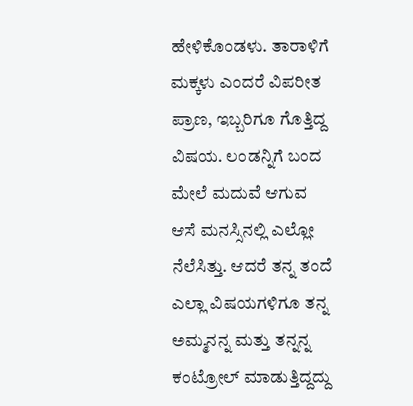ಹೇಳಿಕೊಂಡಳು. ತಾರಾಳಿಗೆ ಮಕ್ಕಳು ಎಂದರೆ ವಿಪರೀತ ಪ್ರಾಣ, ಇಬ್ಬರಿಗೂ ಗೊತ್ತಿದ್ದ ವಿಷಯ. ಲಂಡನ್ನಿಗೆ ಬಂದ ಮೇಲೆ ಮದುವೆ ಆಗುವ ಆಸೆ ಮನಸ್ಸಿನಲ್ಲಿ ಎಲ್ಲೋ ನೆಲೆಸಿತ್ತು. ಆದರೆ ತನ್ನ ತಂದೆ ಎಲ್ಲಾ ವಿಷಯಗಳಿಗೂ ತನ್ನ ಅಮ್ಮನನ್ನ ಮತ್ತು ತನ್ನನ್ನ ಕಂಟ್ರೋಲ್ ಮಾಡುತ್ತಿದ್ದದ್ದು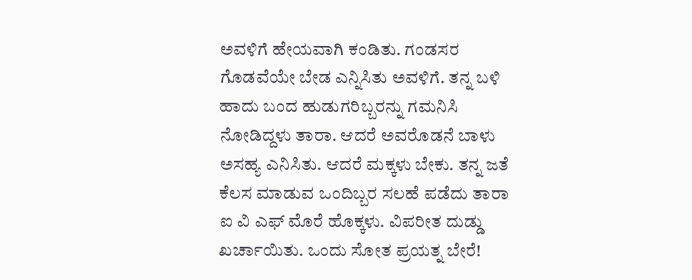ಅವಳಿಗೆ ಹೇಯವಾಗಿ ಕಂಡಿತು. ಗಂಡಸರ ಗೊಡವೆಯೇ ಬೇಡ ಎನ್ನಿಸಿತು ಅವಳಿಗೆ. ತನ್ನ ಬಳಿ ಹಾದು ಬಂದ ಹುಡುಗರಿಬ್ಬರನ್ನು ಗಮನಿಸಿ ನೋಡಿದ್ದಳು ತಾರಾ. ಆದರೆ ಅವರೊಡನೆ ಬಾಳು ಅಸಹ್ಯ ಎನಿಸಿತು. ಆದರೆ ಮಕ್ಕಳು ಬೇಕು. ತನ್ನ ಜತೆ ಕೆಲಸ ಮಾಡುವ ಒಂದಿಬ್ಬರ ಸಲಹೆ ಪಡೆದು ತಾರಾ ಐ ವಿ ಎಫ್ ಮೊರೆ ಹೊಕ್ಕಳು. ವಿಪರೀತ ದುಡ್ಡು ಖರ್ಚಾಯಿತು. ಒಂದು ಸೋತ ಪ್ರಯತ್ನ ಬೇರೆ!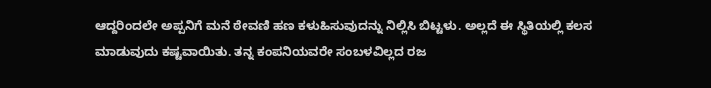ಆದ್ದರಿಂದಲೇ ಅಪ್ಪನಿಗೆ ಮನೆ ಠೇವಣಿ ಹಣ ಕಳುಹಿಸುವುದನ್ನು ನಿಲ್ಲಿಸಿ ಬಿಟ್ಟಳು. ಅಲ್ಲದೆ ಈ ಸ್ಥಿತಿಯಲ್ಲಿ ಕಲಸ ಮಾಡುವುದು ಕಷ್ಟವಾಯಿತು. ತನ್ನ ಕಂಪನಿಯವರೇ ಸಂಬಳವಿಲ್ಲದ ರಜ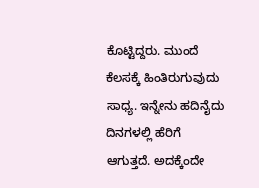ಕೊಟ್ಟಿದ್ದರು. ಮುಂದೆ ಕೆಲಸಕ್ಕೆ ಹಿಂತಿರುಗುವುದು ಸಾಧ್ಯ. ಇನ್ನೇನು ಹದಿನೈದು ದಿನಗಳಲ್ಲಿ ಹೆರಿಗೆ ಆಗುತ್ತದೆ. ಅದಕ್ಕೆಂದೇ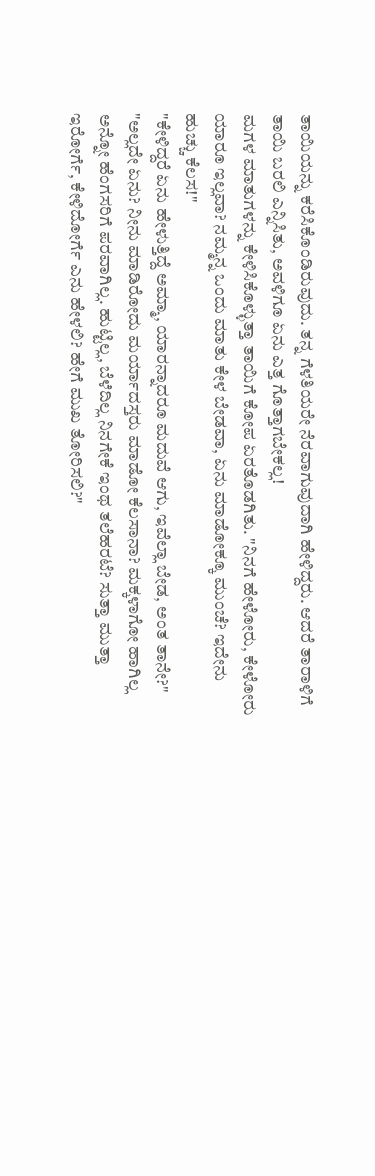ತಾಯಿಯನ್ನು ಕರೆಸಿಕೊಂಡಿರುವುದು. ತನ್ನ ಗೆಳತಿಯರೇ ನೆರವಾಗುವುದಾಗಿ ಹೇಳಿದ್ದರು. ಆದರೆ ತಾರಾಳಿಗೆ ತಾಯಿ ಬರಲಿ ಎನ್ನಿಸಿತು, ಅವಳಿಗೂ ಏನು ಎತ್ತ ಗೊತ್ತಾಗಬೇಕಲ್ಲ!
ಮಗಳ ಮಾತುಗಳನ್ನು ಕೇಳಿಸಿಕೊಳ್ಳುತ್ತಾ ತಾಯಿಗೆ ಕೋಪ ಏರತೊಡಗಿತು. "ನಿನಗೆ ಹೇಳೋರು, ಕೇಳೋರು ಯಾರೂ ಇಲ್ಲವಾ? ನಮ್ಮನ್ನ ಒಂದು ಮಾತು ಕೇಳ ಬೇಡವಾ, ಏನು ಮಾಡೋಕ್ಕೂ ಮುಂಚೆ? ಇದೇನು ಹುಚ್ಚು ಕೆಲಸ!"
"ಕೇಳಿದ್ದರೆ ಏನು ಹೇಳುತ್ತಿದ್ದೆ ಅಮ್ಮಾ, ಯಾರನ್ನಾದರೂ ಮದುವೆ ಆಗು, ಇವೆಲ್ಲಾ ಬೇಡ, ಅಂತ ತಾನೇ?"
"ಅಲ್ಲದೇ ಏನು? ನೀನು ಮಾಡಿರೋದು ಮರ್ಯಾದಸ್ತರು ಮಾಡೋ ಕೆಲಸಾನಾ? ಮಕ್ಕಳಾಗೋ ಹಾಗಿಲ್ಲ ಅನ್ನೋ ಹೆಂಗಸರಿಗೆ ಪರವಾಗಿಲ್ಲ. ಹುಟ್ಟಿಲ್ಲ, ಬೆಳೆದಿಲ್ಲ ನಿನಗೇಕೆ ಇಂಥ ತಲೆಹರಟೆ? ಸುತ್ತಾ ಮುತ್ತಾ ಇರೋರ್ಗೆ, ಕೇಳಿದೋರ್ಗೆ ಎನು ಹೇಳಲಿ? ಹೇಗೆ ಮುಖ ತೋರಿಸಲಿ?"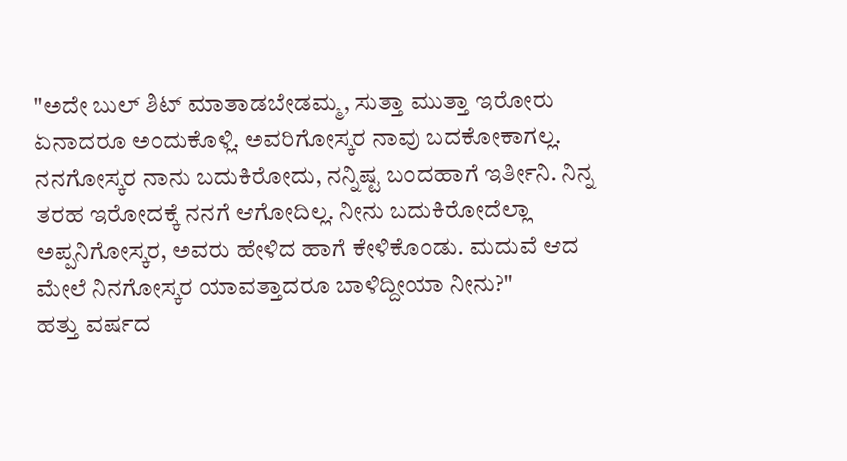"ಅದೇ ಬುಲ್ ಶಿಟ್ ಮಾತಾಡಬೇಡಮ್ಮ, ಸುತ್ತಾ ಮುತ್ತಾ ಇರೋರು ಏನಾದರೂ ಅಂದುಕೊಳ್ಲಿ. ಅವರಿಗೋಸ್ಕರ ನಾವು ಬದಕೋಕಾಗಲ್ಲ. ನನಗೋಸ್ಕರ ನಾನು ಬದುಕಿರೋದು, ನನ್ನಿಷ್ಟ ಬಂದಹಾಗೆ ಇರ್ತೀನಿ. ನಿನ್ನ ತರಹ ಇರೋದಕ್ಕೆ ನನಗೆ ಆಗೋದಿಲ್ಲ. ನೀನು ಬದುಕಿರೋದೆಲ್ಲಾ ಅಪ್ಪನಿಗೋಸ್ಕರ, ಅವರು ಹೇಳಿದ ಹಾಗೆ ಕೇಳಿಕೊಂಡು. ಮದುವೆ ಆದ ಮೇಲೆ ನಿನಗೋಸ್ಕರ ಯಾವತ್ತಾದರೂ ಬಾಳಿದ್ದೀಯಾ ನೀನು?"
ಹತ್ತು ವರ್ಷದ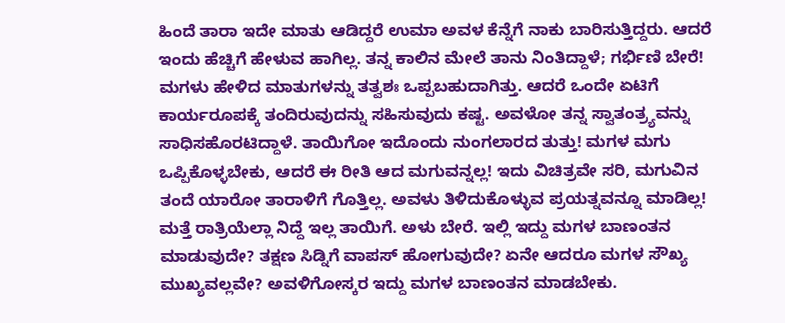ಹಿಂದೆ ತಾರಾ ಇದೇ ಮಾತು ಆಡಿದ್ದರೆ ಉಮಾ ಅವಳ ಕೆನ್ನೆಗೆ ನಾಕು ಬಾರಿಸುತ್ತಿದ್ದರು. ಆದರೆ ಇಂದು ಹೆಚ್ಚಿಗೆ ಹೇಳುವ ಹಾಗಿಲ್ಲ. ತನ್ನ ಕಾಲಿನ ಮೇಲೆ ತಾನು ನಿಂತಿದ್ದಾಳೆ; ಗರ್ಭಿಣಿ ಬೇರೆ! ಮಗಳು ಹೇಳಿದ ಮಾತುಗಳನ್ನು ತತ್ವಶಃ ಒಪ್ಪಬಹುದಾಗಿತ್ತು. ಆದರೆ ಒಂದೇ ಏಟಿಗೆ ಕಾರ್ಯರೂಪಕ್ಕೆ ತಂದಿರುವುದನ್ನು ಸಹಿಸುವುದು ಕಷ್ಟ. ಅವಳೋ ತನ್ನ ಸ್ವಾತಂತ್ರ್ಯವನ್ನು ಸಾಧಿಸಹೊರಟಿದ್ದಾಳೆ. ತಾಯಿಗೋ ಇದೊಂದು ನುಂಗಲಾರದ ತುತ್ತು! ಮಗಳ ಮಗು ಒಪ್ಪಿಕೊಳ್ಳಬೇಕು, ಆದರೆ ಈ ರೀತಿ ಆದ ಮಗುವನ್ನಲ್ಲ! ಇದು ವಿಚಿತ್ರವೇ ಸರಿ, ಮಗುವಿನ ತಂದೆ ಯಾರೋ ತಾರಾಳಿಗೆ ಗೊತ್ತಿಲ್ಲ. ಅವಳು ತಿಳಿದುಕೊಳ್ಳುವ ಪ್ರಯತ್ನವನ್ನೂ ಮಾಡಿಲ್ಲ!
ಮತ್ತೆ ರಾತ್ರಿಯೆಲ್ಲಾ ನಿದ್ದೆ ಇಲ್ಲ ತಾಯಿಗೆ. ಅಳು ಬೇರೆ. ಇಲ್ಲಿ ಇದ್ದು ಮಗಳ ಬಾಣಂತನ ಮಾಡುವುದೇ? ತಕ್ಷಣ ಸಿಡ್ನಿಗೆ ವಾಪಸ್ ಹೋಗುವುದೇ? ಏನೇ ಆದರೂ ಮಗಳ ಸೌಖ್ಯ ಮುಖ್ಯವಲ್ಲವೇ? ಅವಳಿಗೋಸ್ಕರ ಇದ್ದು ಮಗಳ ಬಾಣಂತನ ಮಾಡಬೇಕು.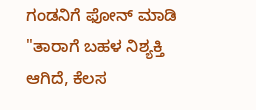ಗಂಡನಿಗೆ ಫೋನ್ ಮಾಡಿ "ತಾರಾಗೆ ಬಹಳ ನಿಶ್ಯಕ್ತಿ ಆಗಿದೆ, ಕೆಲಸ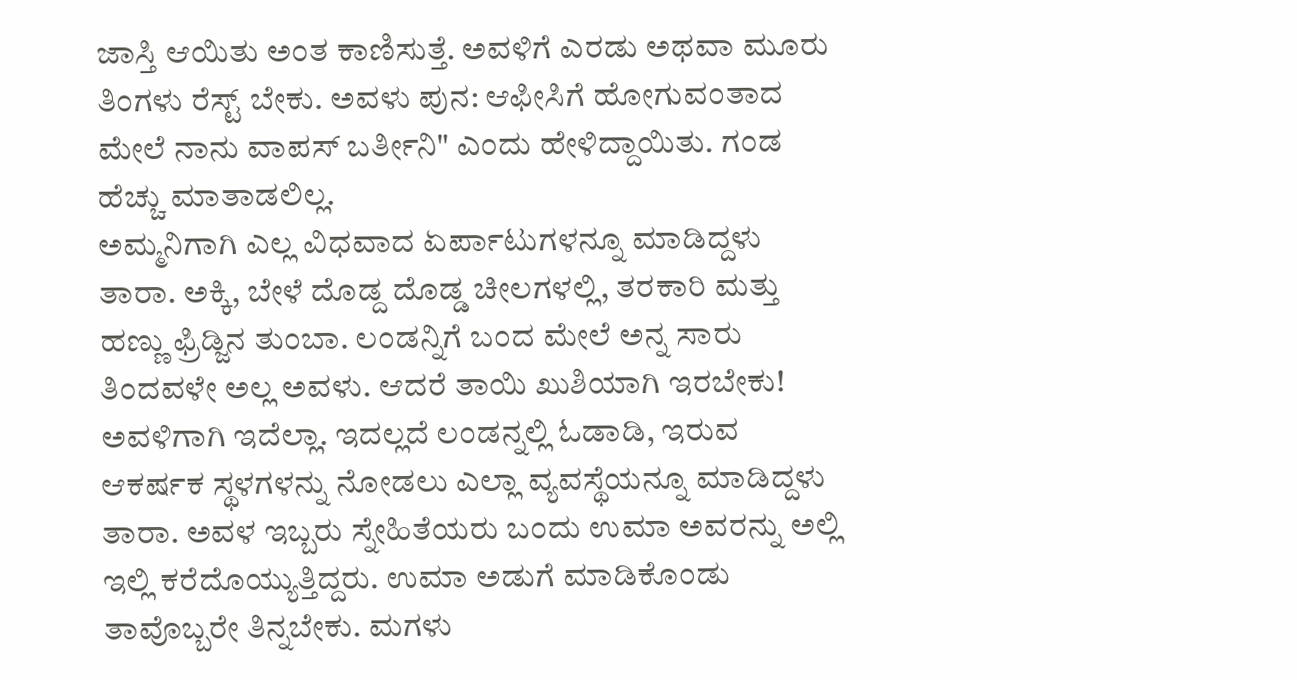ಜಾಸ್ತಿ ಆಯಿತು ಅಂತ ಕಾಣಿಸುತ್ತೆ. ಅವಳಿಗೆ ಎರಡು ಅಥವಾ ಮೂರು ತಿಂಗಳು ರೆಸ್ಟ್ ಬೇಕು. ಅವಳು ಪುನ: ಆಫೀಸಿಗೆ ಹೋಗುವಂತಾದ ಮೇಲೆ ನಾನು ವಾಪಸ್ ಬರ್ತೀನಿ" ಎಂದು ಹೇಳಿದ್ದಾಯಿತು. ಗಂಡ ಹೆಚ್ಚು ಮಾತಾಡಲಿಲ್ಲ.
ಅಮ್ಮನಿಗಾಗಿ ಎಲ್ಲ ವಿಧವಾದ ಏರ್ಪಾಟುಗಳನ್ನೂ ಮಾಡಿದ್ದಳು ತಾರಾ. ಅಕ್ಕಿ, ಬೇಳೆ ದೊಡ್ದ ದೊಡ್ಡ ಚೀಲಗಳಲ್ಲಿ, ತರಕಾರಿ ಮತ್ತು ಹಣ್ಣು ಫ್ರಿಡ್ಜಿನ ತುಂಬಾ. ಲಂಡನ್ನಿಗೆ ಬಂದ ಮೇಲೆ ಅನ್ನ ಸಾರು ತಿಂದವಳೇ ಅಲ್ಲ ಅವಳು. ಆದರೆ ತಾಯಿ ಖುಶಿಯಾಗಿ ಇರಬೇಕು! ಅವಳಿಗಾಗಿ ಇದೆಲ್ಲಾ. ಇದಲ್ಲದೆ ಲಂಡನ್ನಲ್ಲಿ ಓಡಾಡಿ, ಇರುವ ಆಕರ್ಷಕ ಸ್ಥಳಗಳನ್ನು ನೋಡಲು ಎಲ್ಲಾ ವ್ಯವಸ್ಥೆಯನ್ನೂ ಮಾಡಿದ್ದಳು ತಾರಾ. ಅವಳ ಇಬ್ಬರು ಸ್ನೇಹಿತೆಯರು ಬಂದು ಉಮಾ ಅವರನ್ನು ಅಲ್ಲಿ ಇಲ್ಲಿ ಕರೆದೊಯ್ಯುತ್ತಿದ್ದರು. ಉಮಾ ಅಡುಗೆ ಮಾಡಿಕೊಂಡು ತಾವೊಬ್ಬರೇ ತಿನ್ನಬೇಕು. ಮಗಳು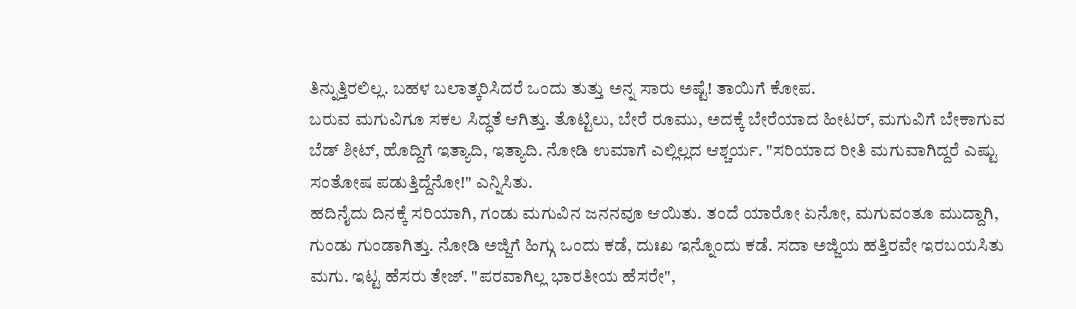ತಿನ್ನುತ್ತಿರಲಿಲ್ಲ. ಬಹಳ ಬಲಾತ್ಕರಿಸಿದರೆ ಒಂದು ತುತ್ತು ಅನ್ನ ಸಾರು ಅಷ್ಟೆ! ತಾಯಿಗೆ ಕೋಪ.
ಬರುವ ಮಗುವಿಗೂ ಸಕಲ ಸಿದ್ಧತೆ ಆಗಿತ್ತು. ತೊಟ್ಟಿಲು, ಬೇರೆ ರೂಮು, ಅದಕ್ಕೆ ಬೇರೆಯಾದ ಹೀಟರ್, ಮಗುವಿಗೆ ಬೇಕಾಗುವ ಬೆಡ್ ಶೀಟ್, ಹೊದ್ದಿಗೆ ಇತ್ಯಾದಿ, ಇತ್ಯಾದಿ. ನೋಡಿ ಉಮಾಗೆ ಎಲ್ಲಿಲ್ಲದ ಆಶ್ಚರ್ಯ. "ಸರಿಯಾದ ರೀತಿ ಮಗುವಾಗಿದ್ದರೆ ಎಷ್ಟು ಸಂತೋಷ ಪಡುತ್ತಿದ್ದೆನೋ!" ಎನ್ನಿಸಿತು.
ಹದಿನೈದು ದಿನಕ್ಕೆ ಸರಿಯಾಗಿ, ಗಂಡು ಮಗುವಿನ ಜನನವೂ ಆಯಿತು. ತಂದೆ ಯಾರೋ ಏನೋ, ಮಗುವಂತೂ ಮುದ್ದಾಗಿ, ಗುಂಡು ಗುಂಡಾಗಿತ್ತು. ನೋಡಿ ಅಜ್ಜಿಗೆ ಹಿಗ್ಗು ಒಂದು ಕಡೆ, ದುಃಖ ಇನ್ನೊಂದು ಕಡೆ. ಸದಾ ಅಜ್ಜಿಯ ಹತ್ತಿರವೇ ಇರಬಯಸಿತು ಮಗು. ಇಟ್ಟ ಹೆಸರು ತೇಜ್. "ಪರವಾಗಿಲ್ಲ ಭಾರತೀಯ ಹೆಸರೇ",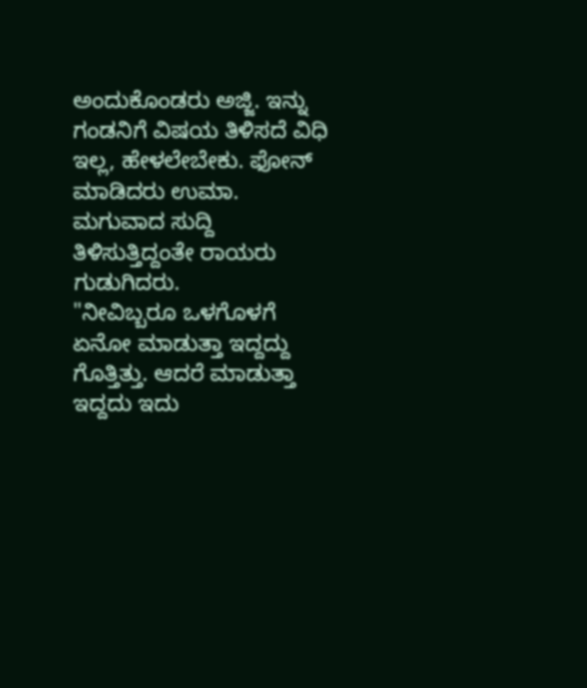ಅಂದುಕೊಂಡರು ಅಜ್ಜಿ. ಇನ್ನು ಗಂಡನಿಗೆ ವಿಷಯ ತಿಳಿಸದೆ ವಿಧಿ ಇಲ್ಲ, ಹೇಳಲೇಬೇಕು. ಫೋನ್ ಮಾಡಿದರು ಉಮಾ. ಮಗುವಾದ ಸುದ್ದಿ ತಿಳಿಸುತ್ತಿದ್ದಂತೇ ರಾಯರು ಗುಡುಗಿದರು.
"ನೀವಿಬ್ಬರೂ ಒಳಗೊಳಗೆ ಏನೋ ಮಾಡುತ್ತಾ ಇದ್ದದ್ದು ಗೊತ್ತಿತ್ತು. ಆದರೆ ಮಾಡುತ್ತಾ ಇದ್ದದು ಇದು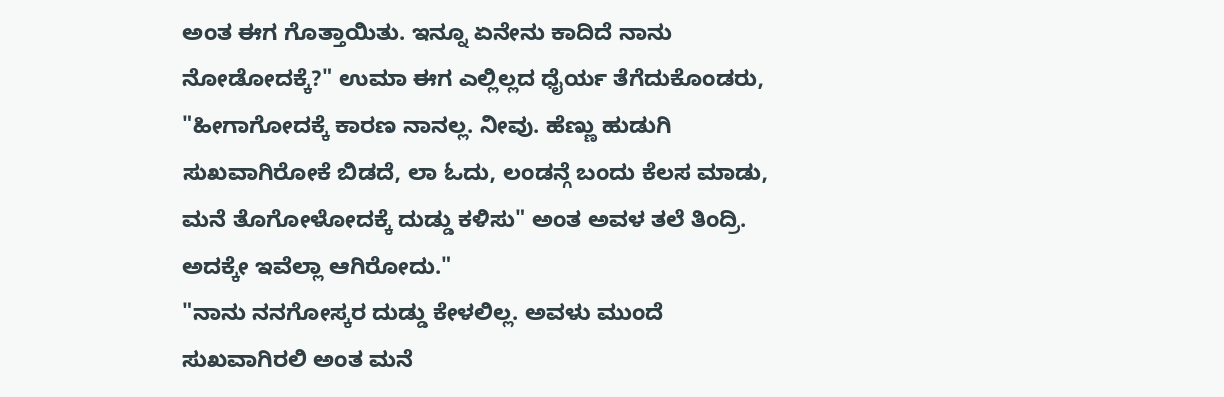ಅಂತ ಈಗ ಗೊತ್ತಾಯಿತು. ಇನ್ನೂ ಏನೇನು ಕಾದಿದೆ ನಾನು ನೋಡೋದಕ್ಕೆ?" ಉಮಾ ಈಗ ಎಲ್ಲಿಲ್ಲದ ಧೈರ್ಯ ತೆಗೆದುಕೊಂಡರು, "ಹೀಗಾಗೋದಕ್ಕೆ ಕಾರಣ ನಾನಲ್ಲ. ನೀವು. ಹೆಣ್ಣು ಹುಡುಗಿ ಸುಖವಾಗಿರೋಕೆ ಬಿಡದೆ, ಲಾ ಓದು, ಲಂಡನ್ಗೆ ಬಂದು ಕೆಲಸ ಮಾಡು, ಮನೆ ತೊಗೋಳೋದಕ್ಕೆ ದುಡ್ಡು ಕಳಿಸು" ಅಂತ ಅವಳ ತಲೆ ತಿಂದ್ರಿ. ಅದಕ್ಕೇ ಇವೆಲ್ಲಾ ಆಗಿರೋದು."
"ನಾನು ನನಗೋಸ್ಕರ ದುಡ್ಡು ಕೇಳಲಿಲ್ಲ. ಅವಳು ಮುಂದೆ ಸುಖವಾಗಿರಲಿ ಅಂತ ಮನೆ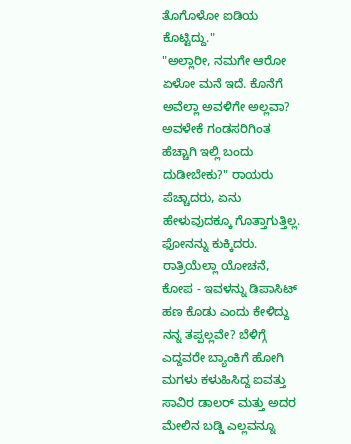ತೊಗೊಳೋ ಐಡಿಯ ಕೊಟ್ಟಿದ್ದು."
"ಅಲ್ಲಾರೀ, ನಮಗೇ ಆರೋ ಏಳೋ ಮನೆ ಇದೆ. ಕೊನೆಗೆ ಅವೆಲ್ಲಾ ಅವಳಿಗೇ ಅಲ್ಲವಾ? ಅವಳೇಕೆ ಗಂಡಸರಿಗಿಂತ ಹೆಚ್ಚಾಗಿ ಇಲ್ಲಿ ಬಂದು ದುಡೀಬೇಕು?" ರಾಯರು ಪೆಚ್ಚಾದರು, ಏನು ಹೇಳುವುದಕ್ಕೂ ಗೊತ್ತಾಗುತ್ತಿಲ್ಲ. ಫೋನನ್ನು ಕುಕ್ಕಿದರು. ರಾತ್ರಿಯೆಲ್ಲಾ ಯೋಚನೆ, ಕೋಪ - ಇವಳನ್ನು ಡಿಪಾಸಿಟ್ ಹಣ ಕೊಡು ಎಂದು ಕೇಳಿದ್ದು ನನ್ನ ತಪ್ಪಲ್ಲವೇ? ಬೆಳಿಗ್ಗೆ ಎದ್ದವರೇ ಬ್ಯಾಂಕಿಗೆ ಹೋಗಿ ಮಗಳು ಕಳುಹಿಸಿದ್ದ ಐವತ್ತು ಸಾವಿರ ಡಾಲರ್ ಮತ್ತು ಅದರ ಮೇಲಿನ ಬಡ್ಡಿ ಎಲ್ಲವನ್ನೂ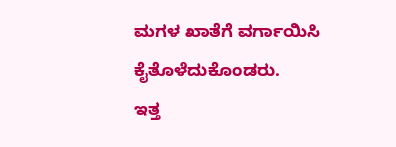ಮಗಳ ಖಾತೆಗೆ ವರ್ಗಾಯಿಸಿ ಕೈತೊಳೆದುಕೊಂಡರು.
ಇತ್ತ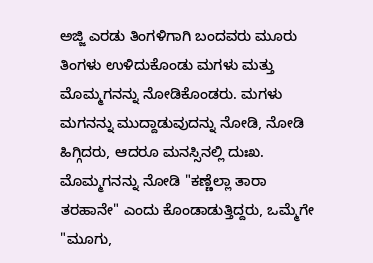ಅಜ್ಜಿ ಎರಡು ತಿಂಗಳಿಗಾಗಿ ಬಂದವರು ಮೂರು ತಿಂಗಳು ಉಳಿದುಕೊಂಡು ಮಗಳು ಮತ್ತು ಮೊಮ್ಮಗನನ್ನು ನೋಡಿಕೊಂಡರು. ಮಗಳು ಮಗನನ್ನು ಮುದ್ದಾಡುವುದನ್ನು ನೋಡಿ, ನೋಡಿ ಹಿಗ್ಗಿದರು, ಆದರೂ ಮನಸ್ಸಿನಲ್ಲಿ ದುಃಖ. ಮೊಮ್ಮಗನನ್ನು ನೋಡಿ "ಕಣ್ಣೆಲ್ಲಾ ತಾರಾ ತರಹಾನೇ" ಎಂದು ಕೊಂಡಾಡುತ್ತಿದ್ದರು, ಒಮ್ಮೆಗೇ "ಮೂಗು,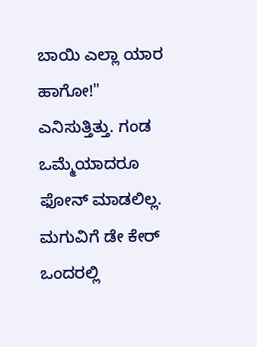ಬಾಯಿ ಎಲ್ಲಾ ಯಾರ ಹಾಗೋ!" ಎನಿಸುತ್ತಿತ್ತು. ಗಂಡ ಒಮ್ಮೆಯಾದರೂ ಫೋನ್ ಮಾಡಲಿಲ್ಲ. ಮಗುವಿಗೆ ಡೇ ಕೇರ್ ಒಂದರಲ್ಲಿ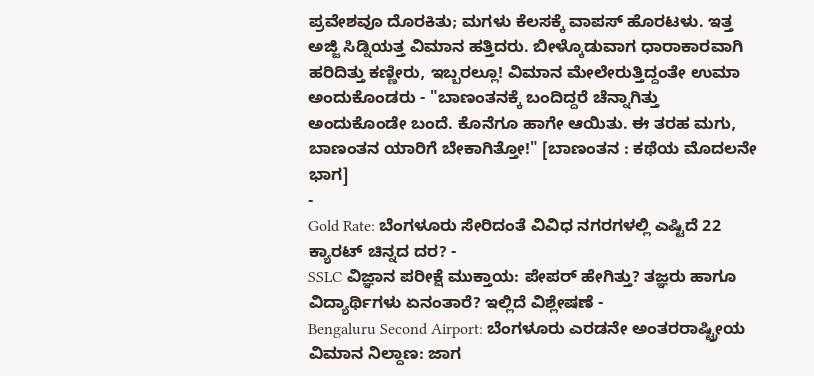ಪ್ರವೇಶವೂ ದೊರಕಿತು; ಮಗಳು ಕೆಲಸಕ್ಕೆ ವಾಪಸ್ ಹೊರಟಳು. ಇತ್ತ ಅಜ್ಜಿ ಸಿಡ್ನಿಯತ್ತ ವಿಮಾನ ಹತ್ತಿದರು. ಬೀಳ್ಕೊಡುವಾಗ ಧಾರಾಕಾರವಾಗಿ ಹರಿದಿತ್ತು ಕಣ್ಣೀರು, ಇಬ್ಬರಲ್ಲೂ! ವಿಮಾನ ಮೇಲೇರುತ್ತಿದ್ದಂತೇ ಉಮಾ ಅಂದುಕೊಂಡರು - "ಬಾಣಂತನಕ್ಕೆ ಬಂದಿದ್ದರೆ ಚೆನ್ನಾಗಿತ್ತು ಅಂದುಕೊಂಡೇ ಬಂದೆ. ಕೊನೆಗೂ ಹಾಗೇ ಆಯಿತು. ಈ ತರಹ ಮಗು, ಬಾಣಂತನ ಯಾರಿಗೆ ಬೇಕಾಗಿತ್ತೋ!" [ಬಾಣಂತನ : ಕಥೆಯ ಮೊದಲನೇ ಭಾಗ]
-
Gold Rate: ಬೆಂಗಳೂರು ಸೇರಿದಂತೆ ವಿವಿಧ ನಗರಗಳಲ್ಲಿ ಎಷ್ಟಿದೆ 22 ಕ್ಯಾರಟ್ ಚಿನ್ನದ ದರ? -
SSLC ವಿಜ್ಞಾನ ಪರೀಕ್ಷೆ ಮುಕ್ತಾಯ: ಪೇಪರ್ ಹೇಗಿತ್ತು? ತಜ್ಞರು ಹಾಗೂ ವಿದ್ಯಾರ್ಥಿಗಳು ಏನಂತಾರೆ? ಇಲ್ಲಿದೆ ವಿಶ್ಲೇಷಣೆ -
Bengaluru Second Airport: ಬೆಂಗಳೂರು ಎರಡನೇ ಅಂತರರಾಷ್ಟ್ರೀಯ ವಿಮಾನ ನಿಲ್ದಾಣ: ಜಾಗ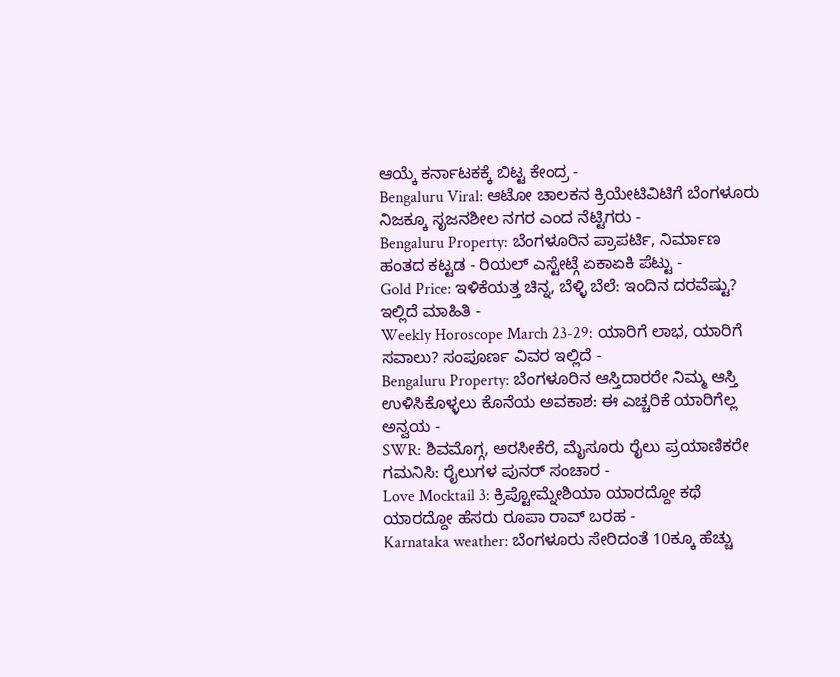ಆಯ್ಕೆ ಕರ್ನಾಟಕಕ್ಕೆ ಬಿಟ್ಟ ಕೇಂದ್ರ -
Bengaluru Viral: ಆಟೋ ಚಾಲಕನ ಕ್ರಿಯೇಟಿವಿಟಿಗೆ ಬೆಂಗಳೂರು ನಿಜಕ್ಕೂ ಸೃಜನಶೀಲ ನಗರ ಎಂದ ನೆಟ್ಟಿಗರು -
Bengaluru Property: ಬೆಂಗಳೂರಿನ ಪ್ರಾಪರ್ಟಿ, ನಿರ್ಮಾಣ ಹಂತದ ಕಟ್ಟಡ - ರಿಯಲ್ ಎಸ್ಟೇಟ್ಗೆ ಏಕಾಏಕಿ ಪೆಟ್ಟು -
Gold Price: ಇಳಿಕೆಯತ್ತ ಚಿನ್ನ, ಬೆಳ್ಳಿ ಬೆಲೆ: ಇಂದಿನ ದರವೆಷ್ಟು? ಇಲ್ಲಿದೆ ಮಾಹಿತಿ -
Weekly Horoscope March 23-29: ಯಾರಿಗೆ ಲಾಭ, ಯಾರಿಗೆ ಸವಾಲು? ಸಂಪೂರ್ಣ ವಿವರ ಇಲ್ಲಿದೆ -
Bengaluru Property: ಬೆಂಗಳೂರಿನ ಆಸ್ತಿದಾರರೇ ನಿಮ್ಮ ಆಸ್ತಿ ಉಳಿಸಿಕೊಳ್ಳಲು ಕೊನೆಯ ಅವಕಾಶ: ಈ ಎಚ್ಚರಿಕೆ ಯಾರಿಗೆಲ್ಲ ಅನ್ವಯ -
SWR: ಶಿವಮೊಗ್ಗ, ಅರಸೀಕೆರೆ, ಮೈಸೂರು ರೈಲು ಪ್ರಯಾಣಿಕರೇ ಗಮನಿಸಿ: ರೈಲುಗಳ ಪುನರ್ ಸಂಚಾರ -
Love Mocktail 3: ಕ್ರಿಪ್ಟೋಮ್ನೇಶಿಯಾ ಯಾರದ್ದೋ ಕಥೆ ಯಾರದ್ದೋ ಹೆಸರು ರೂಪಾ ರಾವ್ ಬರಹ -
Karnataka weather: ಬೆಂಗಳೂರು ಸೇರಿದಂತೆ 10ಕ್ಕೂ ಹೆಚ್ಚು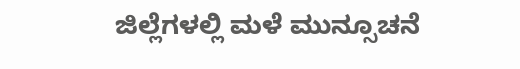ಜಿಲ್ಲೆಗಳಲ್ಲಿ ಮಳೆ ಮುನ್ಸೂಚನೆ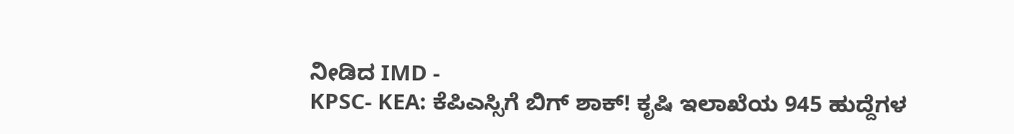ನೀಡಿದ IMD -
KPSC- KEA: ಕೆಪಿಎಸ್ಸಿಗೆ ಬಿಗ್ ಶಾಕ್! ಕೃಷಿ ಇಲಾಖೆಯ 945 ಹುದ್ದೆಗಳ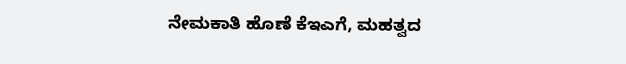ನೇಮಕಾತಿ ಹೊಣೆ ಕೆಇಎಗೆ, ಮಹತ್ವದ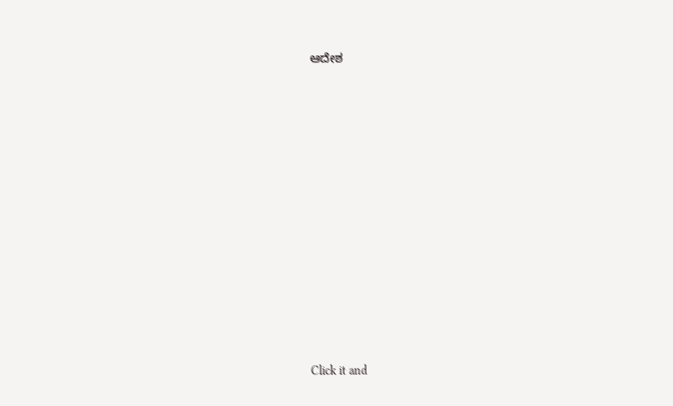ಆದೇಶ












Click it and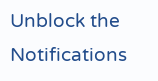Unblock the Notifications